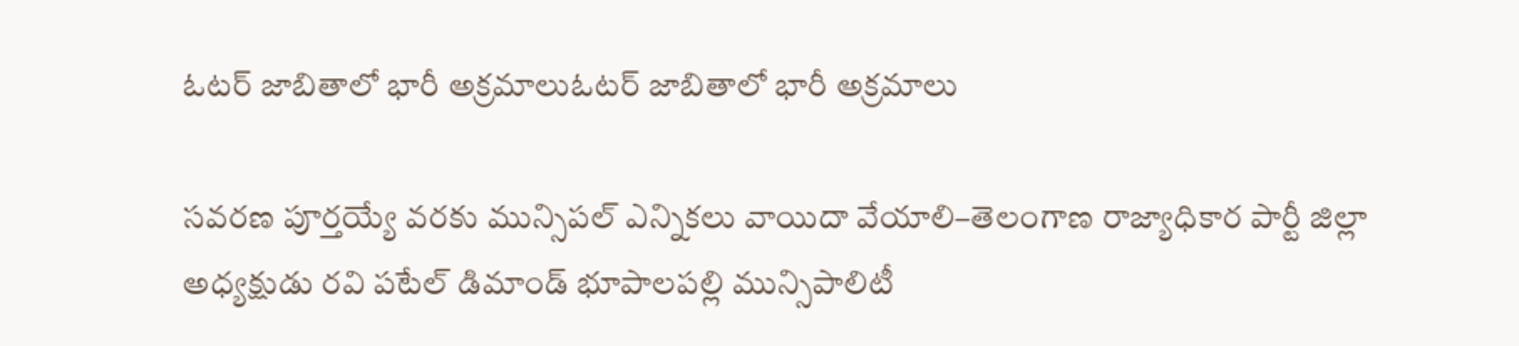ఓటర్ జాబితాలో భారీ అక్రమాలుఓటర్ జాబితాలో భారీ అక్రమాలు

సవరణ పూర్తయ్యే వరకు మున్సిపల్ ఎన్నికలు వాయిదా వేయాలి–తెలంగాణ రాజ్యాధికార పార్టీ జిల్లా అధ్యక్షుడు రవి పటేల్ డిమాండ్ భూపాలపల్లి మున్సిపాలిటీ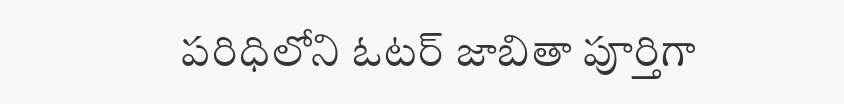పరిధిలోని ఓటర్ జాబితా పూర్తిగా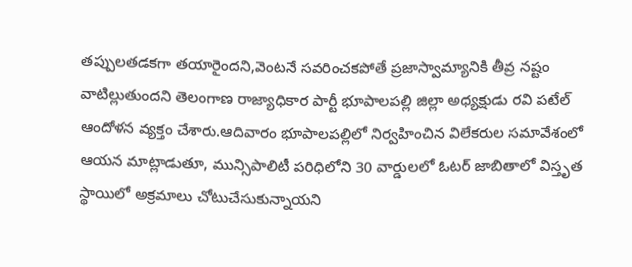తప్పులతడకగా తయారైందని,వెంటనే సవరించకపోతే ప్రజాస్వామ్యానికి తీవ్ర నష్టం వాటిల్లుతుందని తెలంగాణ రాజ్యాధికార పార్టీ భూపాలపల్లి జిల్లా అధ్యక్షుడు రవి పటేల్ ఆందోళన వ్యక్తం చేశారు.ఆదివారం భూపాలపల్లిలో నిర్వహించిన విలేకరుల సమావేశంలో ఆయన మాట్లాడుతూ, మున్సిపాలిటీ పరిధిలోని 30 వార్డులలో ఓటర్ జాబితాలో విస్తృత స్థాయిలో అక్రమాలు చోటుచేసుకున్నాయని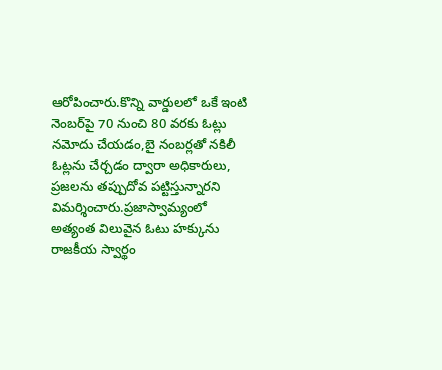ఆరోపించారు.కొన్ని వార్డులలో ఒకే ఇంటి నెంబర్‌పై 70 నుంచి 80 వరకు ఓట్లు నమోదు చేయడం,బై నంబర్లతో నకిలీ ఓట్లను చేర్చడం ద్వారా అధికారులు, ప్రజలను తప్పుదోవ పట్టిస్తున్నారని విమర్శించారు.ప్రజాస్వామ్యంలో అత్యంత విలువైన ఓటు హక్కును రాజకీయ స్వార్థం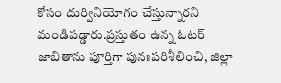కోసం దుర్వినియోగం చేస్తున్నారని మండిపడ్డారు.ప్రస్తుతం ఉన్న ఓటర్ జాబితాను పూర్తిగా పునఃపరిశీలించి, జిల్లా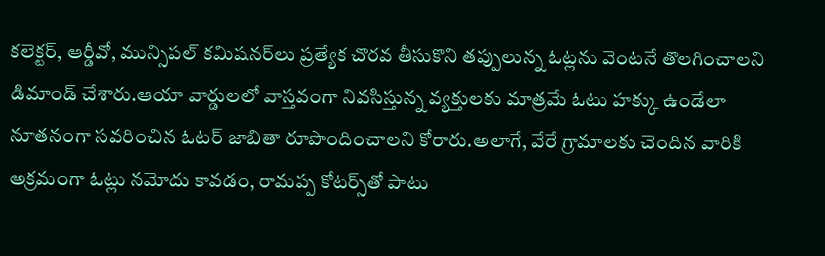కలెక్టర్, ఆర్డీవో, మున్సిపల్ కమిషనర్‌లు ప్రత్యేక చొరవ తీసుకొని తప్పులున్న ఓట్లను వెంటనే తొలగించాలని డిమాండ్ చేశారు.ఆయా వార్డులలో వాస్తవంగా నివసిస్తున్న వ్యక్తులకు మాత్రమే ఓటు హక్కు ఉండేలా నూతనంగా సవరించిన ఓటర్ జాబితా రూపొందించాలని కోరారు.అలాగే, వేరే గ్రామాలకు చెందిన వారికి అక్రమంగా ఓట్లు నమోదు కావడం, రామప్ప కోటర్స్‌తో పాటు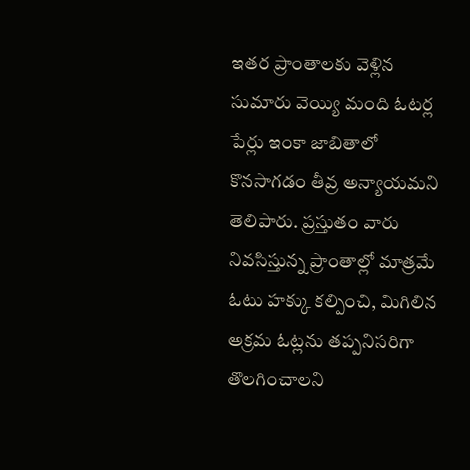ఇతర ప్రాంతాలకు వెళ్లిన సుమారు వెయ్యి మంది ఓటర్ల పేర్లు ఇంకా జాబితాలో కొనసాగడం తీవ్ర అన్యాయమని తెలిపారు. ప్రస్తుతం వారు నివసిస్తున్న ప్రాంతాల్లో మాత్రమే ఓటు హక్కు కల్పించి, మిగిలిన అక్రమ ఓట్లను తప్పనిసరిగా తొలగించాలని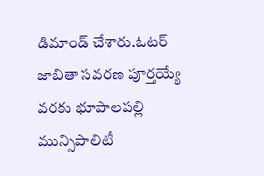డిమాండ్ చేశారు.ఓటర్ జాబితా సవరణ పూర్తయ్యే వరకు భూపాలపల్లి మున్సిపాలిటీ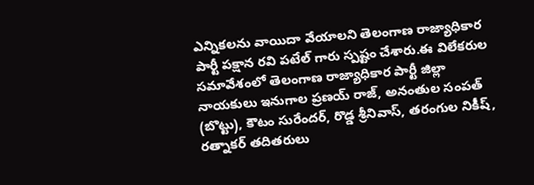ఎన్నికలను వాయిదా వేయాలని తెలంగాణ రాజ్యాధికార పార్టీ పక్షాన రవి పటేల్ గారు స్పష్టం చేశారు.ఈ విలేకరుల సమావేశంలో తెలంగాణ రాజ్యాధికార పార్టీ జిల్లా నాయకులు ఇనుగాల ప్రణయ్ రాజ్, అనంతుల సంపత్ (బొట్టు), కౌటం సురేందర్, రొడ్డ శ్రీనివాస్, తరంగుల నికీష్, రత్నాకర్ తదితరులు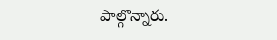పాల్గొన్నారు.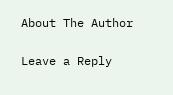About The Author

Leave a Reply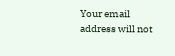Your email address will not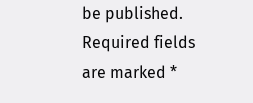be published. Required fields are marked *